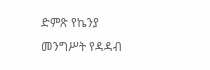ድምጽ የኬንያ መንግሥት የዳዳብ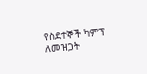የስደተኞች ካምፕ ለመዝጋት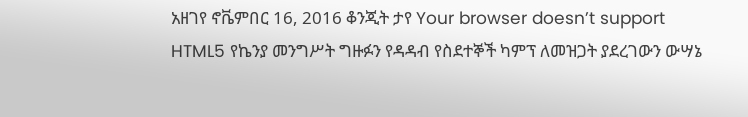አዘገየ ኖቬምበር 16, 2016 ቆንጂት ታየ Your browser doesn’t support HTML5 የኬንያ መንግሥት ግዙፉን የዳዳብ የስደተኞች ካምፕ ለመዝጋት ያደረገውን ውሣኔ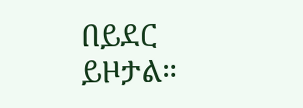በይደር ይዞታል።